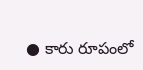● కారు రూపంలో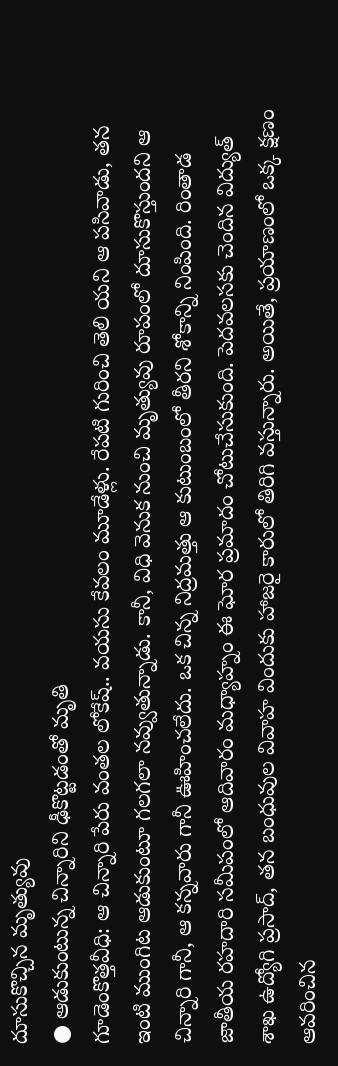దూసుకొచ్చిన మృత్యువు
● ఆడుకుంటున్న చిన్నారిని ఢీకొట్టడంతో మృతి
గూడెంకొత్తవీధి: ఆ చిన్నారి పేరు వంతల లోకేష్.. వయసు కేవలం మూడేళ్లు. రేపటి గురించి తెలి యని ఆ పసివాడు, తన ఇంటి ముంగిట ఆడుకుంటూ గలగలా నవ్వుతున్నాడు. కానీ, విధి వెనుక నుంచి మృత్యువు రూపంలో దూసుకొస్తుందని ఆ చిన్నారి గానీ, ఆ కన్నవారు గానీ ఊహించలేదు. ఒక చిన్న నిద్రమత్తు ఆ కుటుంబంలో తీరని శోకాన్ని నింపింది. రింతాడ జాతీయ రహదారి సమీపంలో ఆదివారం మధ్యాహ్నం ఈ ఘోర ప్రమాదం చోటుచేసుకుంది. పెదవలసకు చెందిన విద్యుత్ శాఖ ఉద్యోగి ప్రసాద్, తన బంధువుల వివాహ విందుకు హాజరై కారులో తిరిగి వస్తున్నారు. అయితే, ప్రయాణంలో ఒక్క క్షణం ఆవరించిన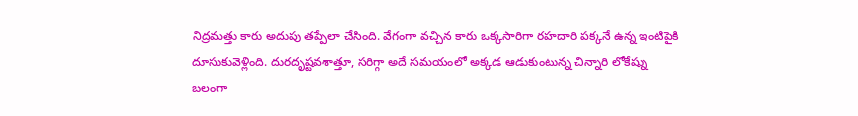నిద్రమత్తు కారు అదుపు తప్పేలా చేసింది. వేగంగా వచ్చిన కారు ఒక్కసారిగా రహదారి పక్కనే ఉన్న ఇంటిపైకి దూసుకువెళ్లింది. దురదృష్టవశాత్తూ, సరిగ్గా అదే సమయంలో అక్కడ ఆడుకుంటున్న చిన్నారి లోకేష్ను బలంగా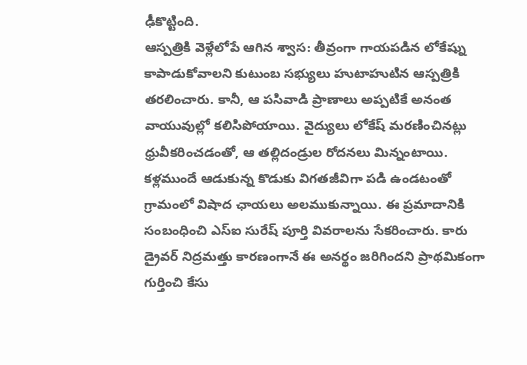ఢీకొట్టింది.
ఆస్పత్రికి వెళ్లేలోపే ఆగిన శ్వాస: తీవ్రంగా గాయపడిన లోకేష్ను కాపాడుకోవాలని కుటుంబ సభ్యులు హుటాహుటిన ఆస్పత్రికి తరలించారు. కానీ, ఆ పసివాడి ప్రాణాలు అప్పటికే అనంత వాయువుల్లో కలిసిపోయాయి. వైద్యులు లోకేష్ మరణించినట్లు ధ్రువీకరించడంతో, ఆ తల్లిదండ్రుల రోదనలు మిన్నంటాయి. కళ్లముందే ఆడుకున్న కొడుకు విగతజీవిగా పడి ఉండటంతో గ్రామంలో విషాద ఛాయలు అలముకున్నాయి. ఈ ప్రమాదానికి సంబంధించి ఎస్ఐ సురేష్ పూర్తి వివరాలను సేకరించారు. కారు డ్రైవర్ నిద్రమత్తు కారణంగానే ఈ అనర్థం జరిగిందని ప్రాథమికంగా గుర్తించి కేసు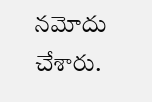నమోదు చేశారు.